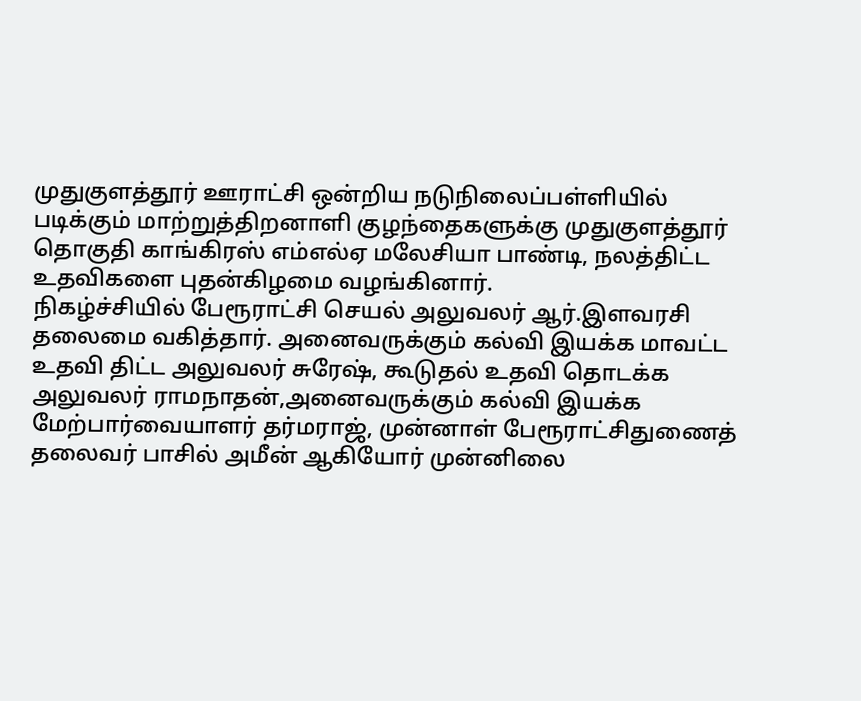முதுகுளத்தூர் ஊராட்சி ஒன்றிய நடுநிலைப்பள்ளியில் படிக்கும் மாற்றுத்திறனாளி குழந்தைகளுக்கு முதுகுளத்தூர் தொகுதி காங்கிரஸ் எம்எல்ஏ மலேசியா பாண்டி, நலத்திட்ட உதவிகளை புதன்கிழமை வழங்கினார்.
நிகழ்ச்சியில் பேரூராட்சி செயல் அலுவலர் ஆர்.இளவரசி தலைமை வகித்தார். அனைவருக்கும் கல்வி இயக்க மாவட்ட உதவி திட்ட அலுவலர் சுரேஷ், கூடுதல் உதவி தொடக்க அலுவலர் ராமநாதன்,அனைவருக்கும் கல்வி இயக்க மேற்பார்வையாளர் தர்மராஜ், முன்னாள் பேரூராட்சிதுணைத் தலைவர் பாசில் அமீன் ஆகியோர் முன்னிலை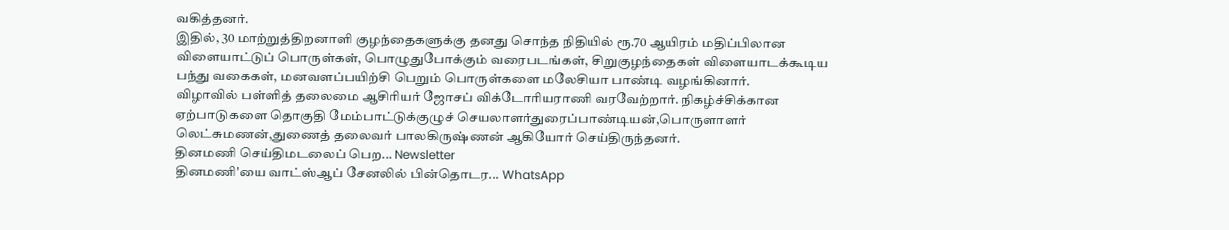வகித்தனர்.
இதில், 30 மாற்றுத்திறனாளி குழந்தைகளுக்கு தனது சொந்த நிதியில் ரூ.70 ஆயிரம் மதிப்பிலான விளையாட்டுப் பொருள்கள், பொழுதுபோக்கும் வரைபடங்கள், சிறுகுழந்தைகள் விளையாடக்கூடிய பந்து வகைகள், மனவளப்பயிற்சி பெறும் பொருள்களை மலேசியா பாண்டி வழங்கினார்.
விழாவில் பள்ளித் தலைமை ஆசிரியர் ஜோசப் விக்டோரியராணி வரவேற்றார். நிகழ்ச்சிக்கான ஏற்பாடுகளை தொகுதி மேம்பாட்டுக்குழுச் செயலாளர்துரைப்பாண்டியன்,பொருளாளர் லெட்சுமணன்,துணைத் தலைவர் பாலகிருஷ்ணன் ஆகியோர் செய்திருந்தனர்.
தினமணி செய்திமடலைப் பெற... Newsletter
தினமணி'யை வாட்ஸ்ஆப் சேனலில் பின்தொடர... WhatsApp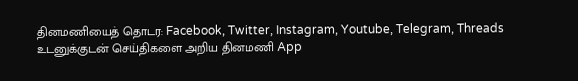தினமணியைத் தொடர: Facebook, Twitter, Instagram, Youtube, Telegram, Threads
உடனுக்குடன் செய்திகளை அறிய தினமணி App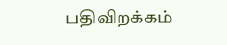பதிவிறக்கம்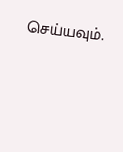செய்யவும்.